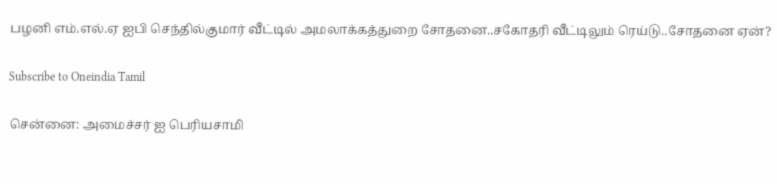பழனி எம்.எல்.ஏ ஐபி செந்தில்குமார் வீட்டில் அமலாக்கத்துறை சோதனை..சகோதரி வீட்டிலும் ரெய்டு..சோதனை ஏன்?

Subscribe to Oneindia Tamil

சென்னை: அமைச்சர் ஐ பெரியசாமி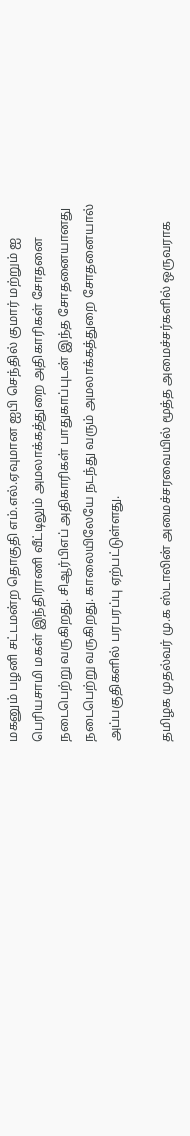மகனும் பழனி சட்டமன்ற தொகுதி எம்.எல்.ஏவுமான ஐபி செந்தில் குமார் மற்றும் ஐ பெரியசாமி மகள் இந்திராணி வீட்டிலும் அமலாக்கத்துறை அதிகாரிகள் சோதனை நடைபெற்று வருகிறது. சிஆர்பிஎப் அதிகாரிகள் பாதுகாப்புடன் இந்த சோதனையானது நடைபெற்று வருகிறது. காலையிலேயே நடந்து வரும் அமலாக்கத்துறை சோதனையால் அப்பகுதிகளில் பரபரப்பு ஏற்பட்டுள்ளது.

தமிழக முதல்வர் மு.க ஸ்டாலின் அமைச்சரவையில் மூத்த அமைச்சர்களில் ஒருவராக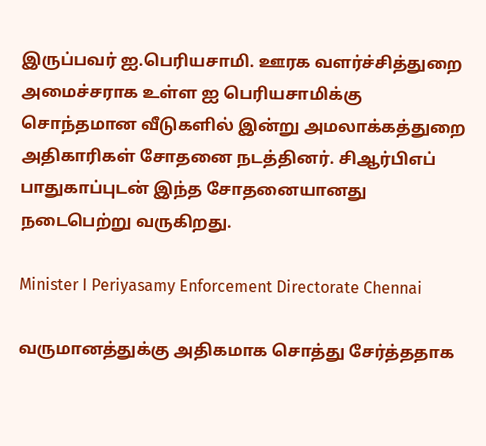இருப்பவர் ஐ.பெரியசாமி. ஊரக வளர்ச்சித்துறை அமைச்சராக உள்ள ஐ பெரியசாமிக்கு சொந்தமான வீடுகளில் இன்று அமலாக்கத்துறை அதிகாரிகள் சோதனை நடத்தினர். சிஆர்பிஎப் பாதுகாப்புடன் இந்த சோதனையானது நடைபெற்று வருகிறது.

Minister I Periyasamy Enforcement Directorate Chennai

வருமானத்துக்கு அதிகமாக சொத்து சேர்த்ததாக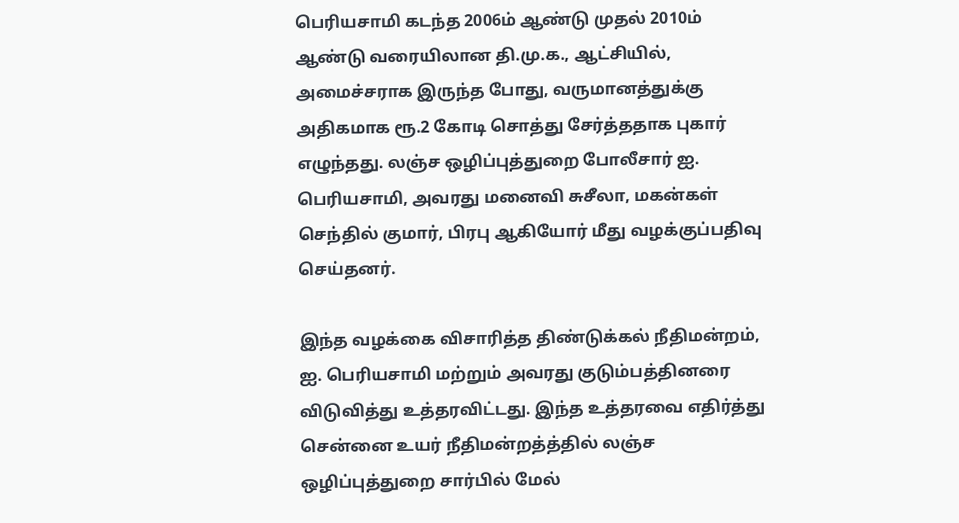பெரியசாமி கடந்த 2006ம் ஆண்டு முதல் 2010ம் ஆண்டு வரையிலான தி.மு.க., ஆட்சியில், அமைச்சராக இருந்த போது, வருமானத்துக்கு அதிகமாக ரூ.2 கோடி சொத்து சேர்த்ததாக புகார் எழுந்தது. லஞ்ச ஒழிப்புத்துறை போலீசார் ஐ. பெரியசாமி, அவரது மனைவி சுசீலா, மகன்கள் செந்தில் குமார், பிரபு ஆகியோர் மீது வழக்குப்பதிவு செய்தனர்.

இந்த வழக்கை விசாரித்த திண்டுக்கல் நீதிமன்றம், ஐ. பெரியசாமி மற்றும் அவரது குடும்பத்தினரை விடுவித்து உத்தரவிட்டது. இந்த உத்தரவை எதிர்த்து சென்னை உயர் நீதிமன்றத்த்தில் லஞ்ச ஒழிப்புத்துறை சார்பில் மேல்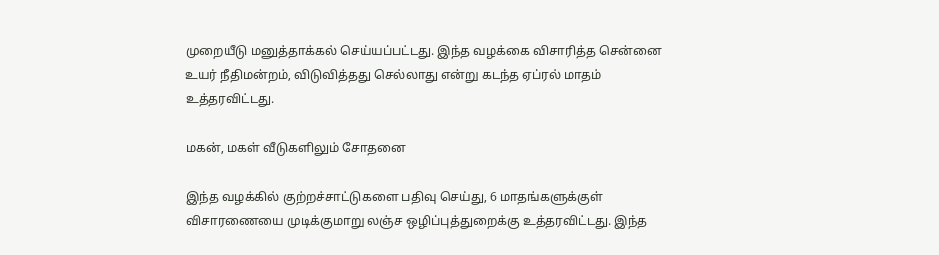முறையீடு மனுத்தாக்கல் செய்யப்பட்டது. இந்த வழக்கை விசாரித்த சென்னை உயர் நீதிமன்றம், விடுவித்தது செல்லாது என்று கடந்த ஏப்ரல் மாதம் உத்தரவிட்டது.

மகன், மகள் வீடுகளிலும் சோதனை

இந்த வழக்கில் குற்றச்சாட்டுகளை பதிவு செய்து, 6 மாதங்களுக்குள் விசாரணையை முடிக்குமாறு லஞ்ச ஒழிப்புத்துறைக்கு உத்தரவிட்டது. இந்த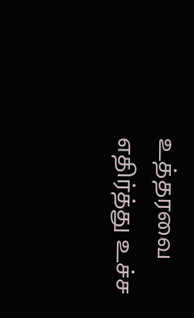உத்தரவை எதிர்த்து உச்ச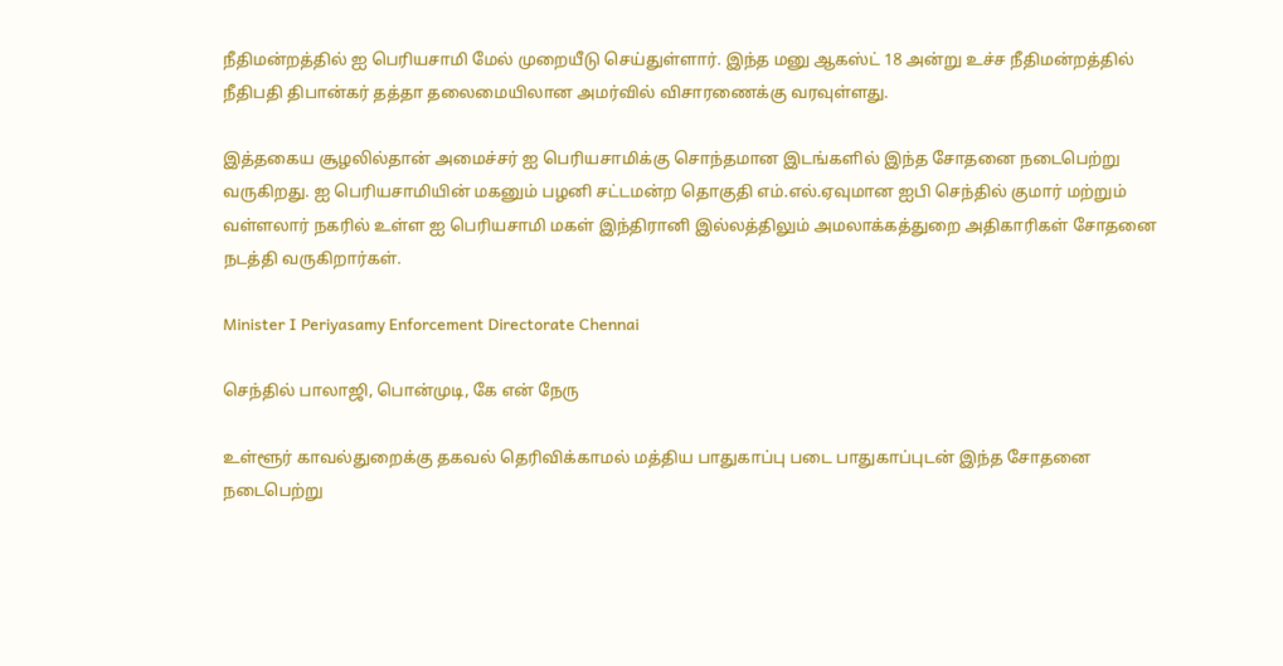நீதிமன்றத்தில் ஐ பெரியசாமி மேல் முறையீடு செய்துள்ளார். இந்த மனு ஆகஸ்ட் 18 அன்று உச்ச நீதிமன்றத்தில் நீதிபதி திபான்கர் தத்தா தலைமையிலான அமர்வில் விசாரணைக்கு வரவுள்ளது.

இத்தகைய சூழலில்தான் அமைச்சர் ஐ பெரியசாமிக்கு சொந்தமான இடங்களில் இந்த சோதனை நடைபெற்று வருகிறது. ஐ பெரியசாமியின் மகனும் பழனி சட்டமன்ற தொகுதி எம்.எல்.ஏவுமான ஐபி செந்தில் குமார் மற்றும் வள்ளலார் நகரில் உள்ள ஐ பெரியசாமி மகள் இந்திரானி இல்லத்திலும் அமலாக்கத்துறை அதிகாரிகள் சோதனை நடத்தி வருகிறார்கள்.

Minister I Periyasamy Enforcement Directorate Chennai

செந்தில் பாலாஜி, பொன்முடி, கே என் நேரு

உள்ளூர் காவல்துறைக்கு தகவல் தெரிவிக்காமல் மத்திய பாதுகாப்பு படை பாதுகாப்புடன் இந்த சோதனை நடைபெற்று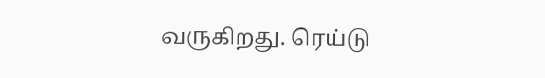வருகிறது. ரெய்டு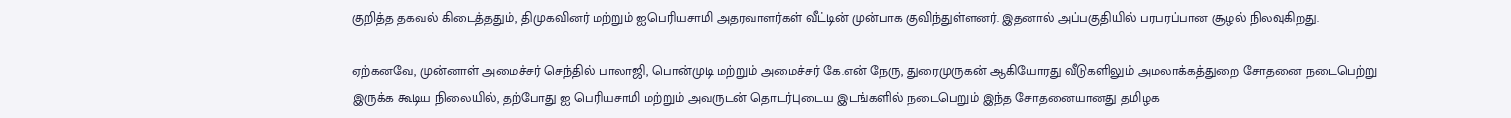குறித்த தகவல் கிடைத்ததும், திமுகவினர் மற்றும் ஐபெரியசாமி அதரவாளர்கள் வீட்டின் முன்பாக குவிந்துள்ளனர். இதனால் அப்பகுதியில் பரபரப்பான சூழல் நிலவுகிறது.

ஏற்கனவே, முன்னாள் அமைச்சர் செந்தில் பாலாஜி, பொன்முடி மற்றும் அமைச்சர் கே.என் நேரு, துரைமுருகன் ஆகியோரது வீடுகளிலும் அமலாக்கத்துறை சோதனை நடைபெற்று இருக்க கூடிய நிலையில், தற்போது ஐ பெரியசாமி மற்றும் அவருடன் தொடர்புடைய இடங்களில் நடைபெறும் இந்த சோதனையானது தமிழக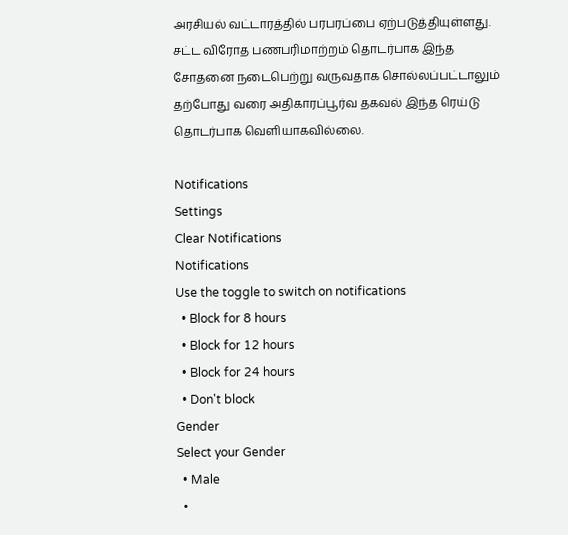அரசியல் வட்டாரத்தில் பரபரப்பை ஏற்படுத்தியுள்ளது. சட்ட விரோத பணபரிமாற்றம் தொடர்பாக இந்த சோதனை நடைபெற்று வருவதாக சொல்லப்பட்டாலும் தற்போது வரை அதிகாரப்பூர்வ தகவல் இந்த ரெய்டு தொடர்பாக வெளியாகவில்லை.

Notifications
Settings
Clear Notifications
Notifications
Use the toggle to switch on notifications
  • Block for 8 hours
  • Block for 12 hours
  • Block for 24 hours
  • Don't block
Gender
Select your Gender
  • Male
  •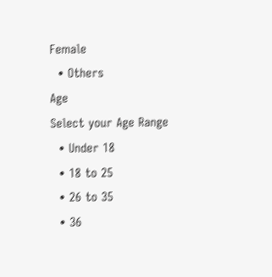Female
  • Others
Age
Select your Age Range
  • Under 18
  • 18 to 25
  • 26 to 35
  • 36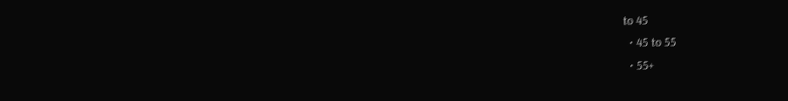to 45
  • 45 to 55
  • 55+